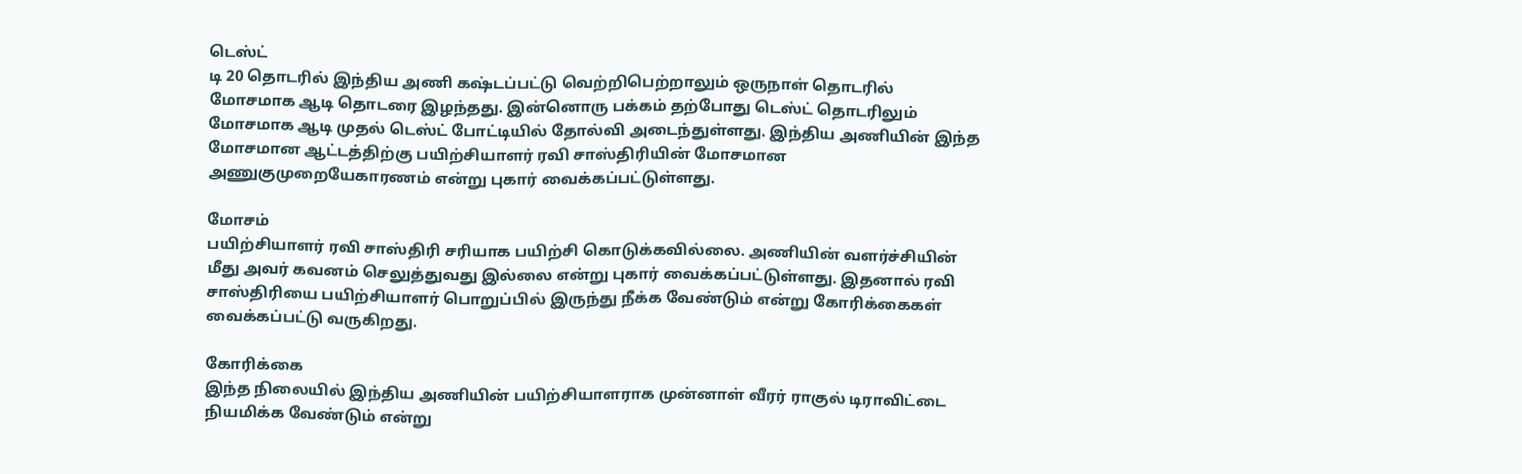டெஸ்ட்
டி 20 தொடரில் இந்திய அணி கஷ்டப்பட்டு வெற்றிபெற்றாலும் ஒருநாள் தொடரில் மோசமாக ஆடி தொடரை இழந்தது. இன்னொரு பக்கம் தற்போது டெஸ்ட் தொடரிலும் மோசமாக ஆடி முதல் டெஸ்ட் போட்டியில் தோல்வி அடைந்துள்ளது. இந்திய அணியின் இந்த மோசமான ஆட்டத்திற்கு பயிற்சியாளர் ரவி சாஸ்திரியின் மோசமான அணுகுமுறையேகாரணம் என்று புகார் வைக்கப்பட்டுள்ளது.

மோசம்
பயிற்சியாளர் ரவி சாஸ்திரி சரியாக பயிற்சி கொடுக்கவில்லை. அணியின் வளர்ச்சியின் மீது அவர் கவனம் செலுத்துவது இல்லை என்று புகார் வைக்கப்பட்டுள்ளது. இதனால் ரவி சாஸ்திரியை பயிற்சியாளர் பொறுப்பில் இருந்து நீக்க வேண்டும் என்று கோரிக்கைகள் வைக்கப்பட்டு வருகிறது.

கோரிக்கை
இந்த நிலையில் இந்திய அணியின் பயிற்சியாளராக முன்னாள் வீரர் ராகுல் டிராவிட்டை நியமிக்க வேண்டும் என்று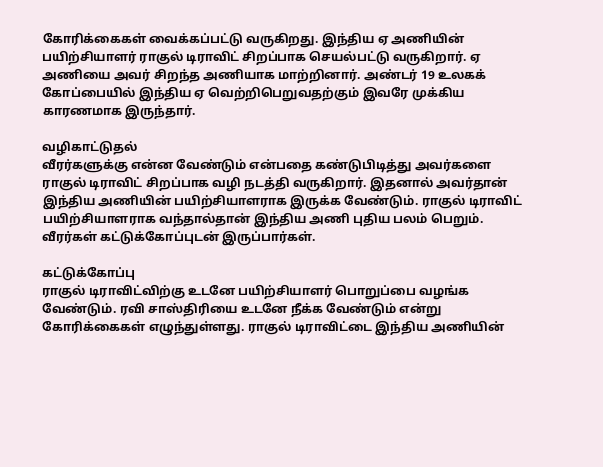கோரிக்கைகள் வைக்கப்பட்டு வருகிறது. இந்திய ஏ அணியின் பயிற்சியாளர் ராகுல் டிராவிட் சிறப்பாக செயல்பட்டு வருகிறார். ஏ அணியை அவர் சிறந்த அணியாக மாற்றினார். அண்டர் 19 உலகக் கோப்பையில் இந்திய ஏ வெற்றிபெறுவதற்கும் இவரே முக்கிய காரணமாக இருந்தார்.

வழிகாட்டுதல்
வீரர்களுக்கு என்ன வேண்டும் என்பதை கண்டுபிடித்து அவர்களை ராகுல் டிராவிட் சிறப்பாக வழி நடத்தி வருகிறார். இதனால் அவர்தான் இந்திய அணியின் பயிற்சியாளராக இருக்க வேண்டும். ராகுல் டிராவிட் பயிற்சியாளராக வந்தால்தான் இந்திய அணி புதிய பலம் பெறும். வீரர்கள் கட்டுக்கோப்புடன் இருப்பார்கள்.

கட்டுக்கோப்பு
ராகுல் டிராவிட்விற்கு உடனே பயிற்சியாளர் பொறுப்பை வழங்க வேண்டும். ரவி சாஸ்திரியை உடனே நீக்க வேண்டும் என்று கோரிக்கைகள் எழுந்துள்ளது. ராகுல் டிராவிட்டை இந்திய அணியின்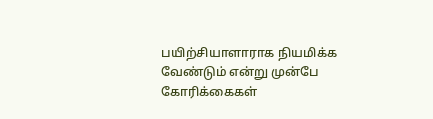பயிற்சியாளாராக நியமிக்க வேண்டும் என்று முன்பே கோரிக்கைகள்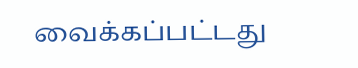வைக்கப்பட்டது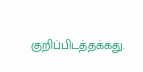குறிப்பிடத்தக்கது.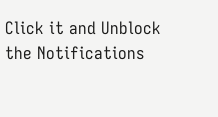Click it and Unblock the Notifications